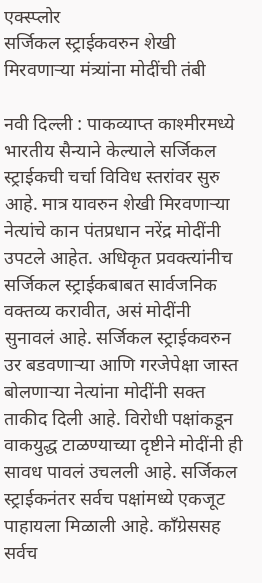एक्स्प्लोर
सर्जिकल स्ट्राईकवरुन शेखी मिरवणाऱ्या मंत्र्यांना मोदींची तंबी

नवी दिल्ली : पाकव्याप्त काश्मीरमध्ये भारतीय सैन्याने केल्याले सर्जिकल स्ट्राईकची चर्चा विविध स्तरांवर सुरु आहे. मात्र यावरुन शेखी मिरवणाऱ्या नेत्यांचे कान पंतप्रधान नरेंद्र मोदींनी उपटले आहेत. अधिकृत प्रवक्त्यांनीच सर्जिकल स्ट्राईकबाबत सार्वजनिक वक्तव्य करावीत, असं मोदींनी सुनावलं आहे. सर्जिकल स्ट्राईकवरुन उर बडवणाऱ्या आणि गरजेपेक्षा जास्त बोलणाऱ्या नेत्यांना मोदींनी सक्त ताकीद दिली आहे. विरोधी पक्षांकडून वाकयुद्ध टाळण्याच्या दृष्टीने मोदींनी ही सावध पावलं उचलली आहे. सर्जिकल स्ट्राईकनंतर सर्वच पक्षांमध्ये एकजूट पाहायला मिळाली आहे. काँग्रेससह सर्वच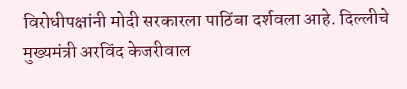विरोधीपक्षांनी मोदी सरकारला पाठिंबा दर्शवला आहे. दिल्लीचे मुख्यमंत्री अरविंद केजरीवाल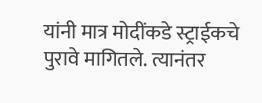यांनी मात्र मोदींकडे स्ट्राईकचे पुरावे मागितले. त्यानंतर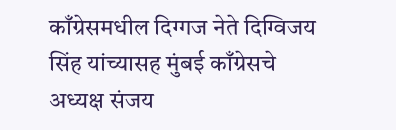काँग्रेसमधील दिग्गज नेते दिग्विजय सिंह यांच्यासह मुंबई काँग्रेसचे अध्यक्ष संजय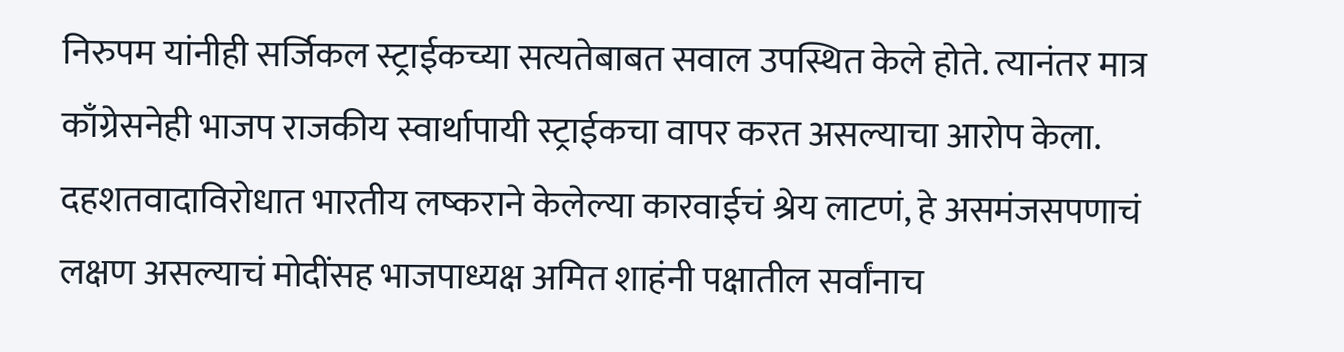निरुपम यांनीही सर्जिकल स्ट्राईकच्या सत्यतेबाबत सवाल उपस्थित केले होते. त्यानंतर मात्र काँग्रेसनेही भाजप राजकीय स्वार्थापायी स्ट्राईकचा वापर करत असल्याचा आरोप केला. दहशतवादाविरोधात भारतीय लष्कराने केलेल्या कारवाईचं श्रेय लाटणं, हे असमंजसपणाचं लक्षण असल्याचं मोदींसह भाजपाध्यक्ष अमित शाहंनी पक्षातील सर्वांनाच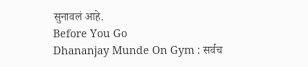सुनावलं आहे.
Before You Go
Dhananjay Munde On Gym : सर्वच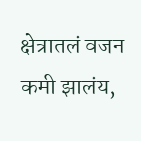क्षेत्रातलं वजन कमी झालंय,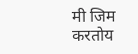मी जिम करतोय